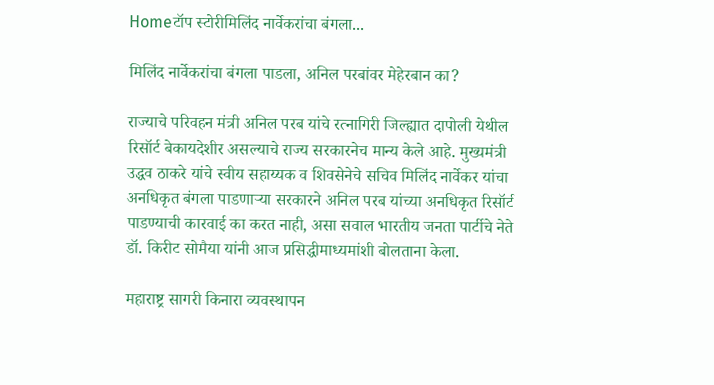Homeटॉप स्टोरीमिलिंद नार्वेकरांचा बंगला...

मिलिंद नार्वेकरांचा बंगला पाडला, अनिल परबांवर मेहेरबान का?

राज्याचे परिवहन मंत्री अनिल परब यांचे रत्नागिरी जिल्ह्यात दापोली येथील रिसॉर्ट बेकायदेशीर असल्याचे राज्य सरकारनेच मान्य केले आहे. मुख्यमंत्री उद्धव ठाकरे यांचे स्वीय सहाय्यक व शिवसेनेचे सचिव मिलिंद नार्वेकर यांचा अनधिकृत बंगला पाडणाऱ्या सरकारने अनिल परब यांच्या अनधिकृत रिसॉर्ट पाडण्याची कारवाई का करत नाही, असा सवाल भारतीय जनता पार्टीचे नेते डॉ. किरीट सोमैया यांनी आज प्रसिद्धीमाध्यमांशी बोलताना केला.

महाराष्ट्र सागरी किनारा व्यवस्थापन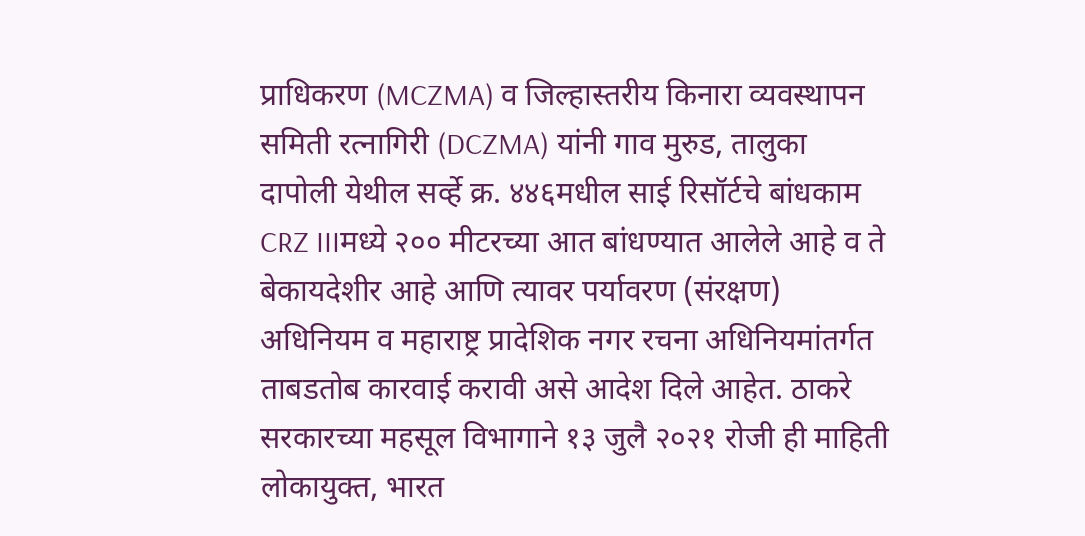प्राधिकरण (MCZMA) व जिल्हास्तरीय किनारा व्यवस्थापन समिती रत्नागिरी (DCZMA) यांनी गाव मुरुड, तालुका दापोली येथील सर्व्हे क्र. ४४६मधील साई रिसॉर्टचे बांधकाम CRZ IIIमध्ये २०० मीटरच्या आत बांधण्यात आलेले आहे व ते बेकायदेशीर आहे आणि त्यावर पर्यावरण (संरक्षण) अधिनियम व महाराष्ट्र प्रादेशिक नगर रचना अधिनियमांतर्गत ताबडतोब कारवाई करावी असे आदेश दिले आहेत. ठाकरे सरकारच्या महसूल विभागाने १३ जुलै २०२१ रोजी ही माहिती लोकायुक्त, भारत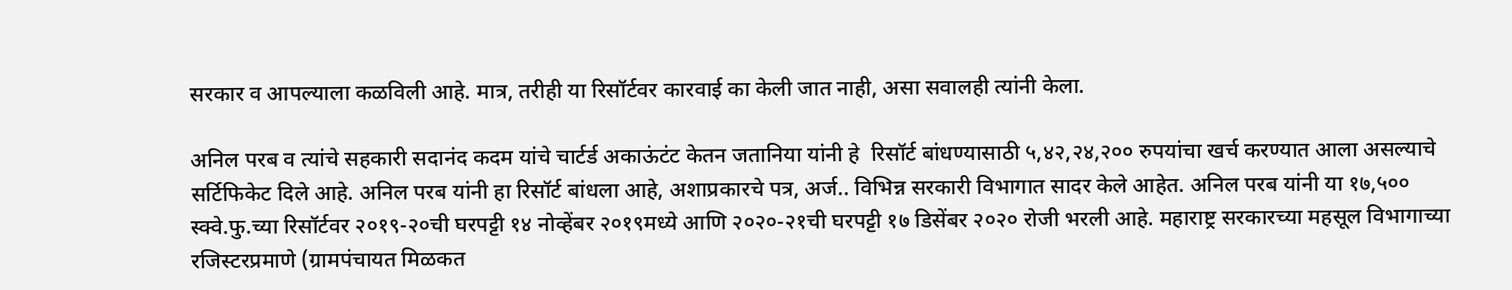सरकार व आपल्याला कळविली आहे. मात्र, तरीही या रिसॉर्टवर कारवाई का केली जात नाही, असा सवालही त्यांनी केला.

अनिल परब व त्यांचे सहकारी सदानंद कदम यांचे चार्टर्ड अकाऊंटंट केतन जतानिया यांनी हे  रिसॉर्ट बांधण्यासाठी ५,४२,२४,२०० रुपयांचा खर्च करण्यात आला असल्याचे सर्टिफिकेट दिले आहे. अनिल परब यांनी हा रिसॉर्ट बांधला आहे, अशाप्रकारचे पत्र, अर्ज.. विभिन्न सरकारी विभागात सादर केले आहेत. अनिल परब यांनी या १७,५०० स्क्वे.फु.च्या रिसॉर्टवर २०१९-२०ची घरपट्टी १४ नोव्हेंबर २०१९मध्ये आणि २०२०-२१ची घरपट्टी १७ डिसेंबर २०२० रोजी भरली आहे. महाराष्ट्र सरकारच्या महसूल विभागाच्या रजिस्टरप्रमाणे (ग्रामपंचायत मिळकत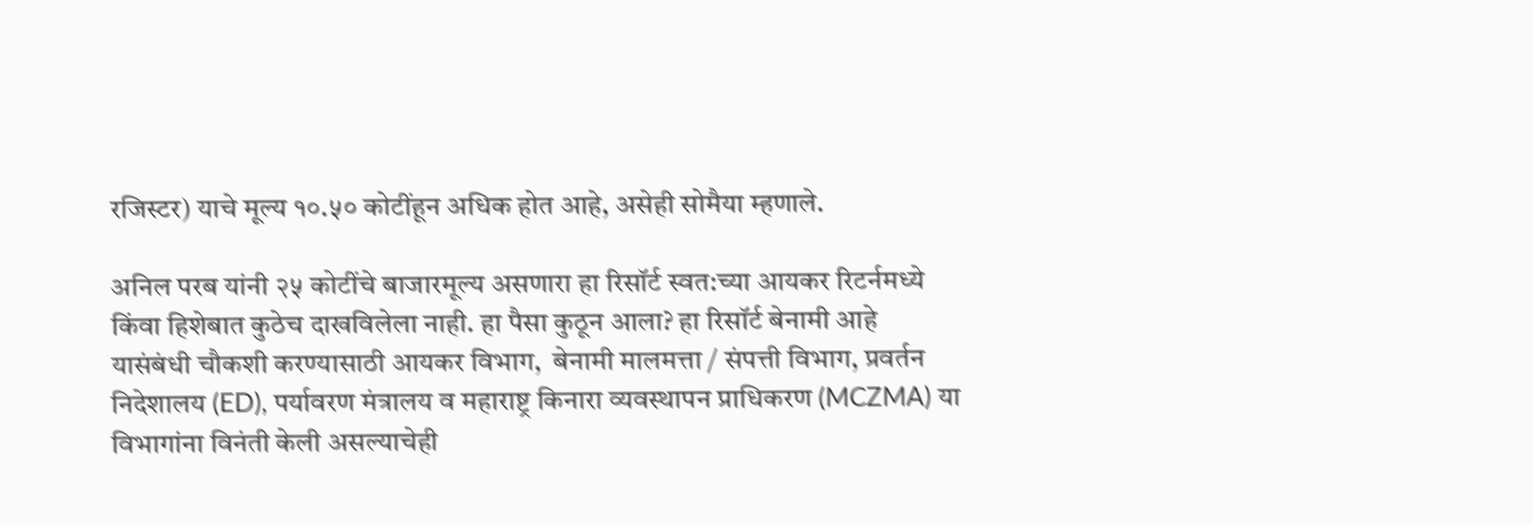रजिस्टर) याचे मूल्य १०.५० कोटींहून अधिक होत आहे, असेही सोमैया म्हणाले.

अनिल परब यांनी २५ कोटींचे बाजारमूल्य असणारा हा रिसॉर्ट स्वत:च्या आयकर रिटर्नमध्ये किंवा हिशेबात कुठेच दाखविलेला नाही. हा पैसा कुठून आला? हा रिसॉर्ट बेनामी आहे यासंबंधी चौकशी करण्यासाठी आयकर विभाग,  बेनामी मालमत्ता / संपत्ती विभाग, प्रवर्तन निदेशालय (ED), पर्यावरण मंत्रालय व महाराष्ट्र किनारा व्यवस्थापन प्राधिकरण (MCZMA) या विभागांना विनंती केली असल्याचेही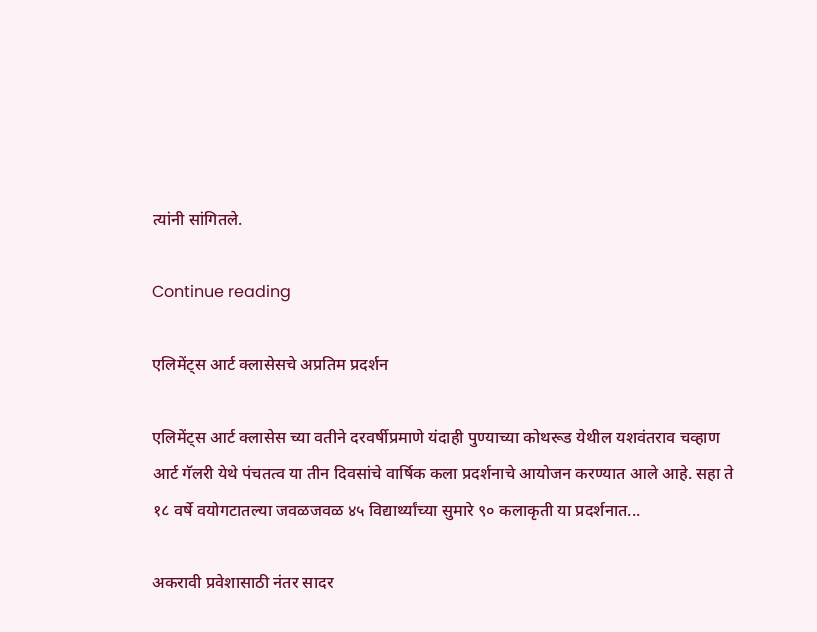त्यांनी सांगितले.

Continue reading

एलिमेंट्स आर्ट क्लासेसचे अप्रतिम प्रदर्शन

एलिमेंट्स आर्ट क्लासेस च्या वतीने दरवर्षीप्रमाणे यंदाही पुण्याच्या कोथरूड येथील यशवंतराव चव्हाण आर्ट गॅलरी येथे पंचतत्व या तीन दिवसांचे वार्षिक कला प्रदर्शनाचे आयोजन करण्यात आले आहे. सहा ते १८ वर्षे वयोगटातल्या जवळजवळ ४५ विद्यार्थ्यांच्या सुमारे ९० कलाकृती या प्रदर्शनात...

अकरावी प्रवेशासाठी नंतर सादर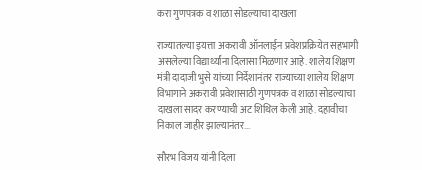करा गुणपत्रक व शाळा सोडल्याचा दाखला

राज्यातल्या इयत्ता अकरावी ऑनलाईन प्रवेशप्रक्रियेत सहभागी असलेल्या विद्यार्थ्यांना दिलासा मिळणार आहे. शालेय शिक्षण मंत्री दादाजी भुसे यांच्या निर्देशानंतर राज्याच्या शालेय शिक्षण विभागाने अकरावी प्रवेशासाठी गुणपत्रक व शाळा सोडल्याचा दाखला सादर करण्याची अट शिथिल केली आहे. दहावीचा निकाल जाहीर झाल्यानंतर...

सौरभ विजय यांनी दिला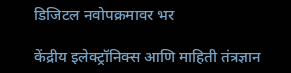डिजिटल नवोपक्रमावर भर

केंद्रीय इलेक्ट्रॉनिक्स आणि माहिती तंत्रज्ञान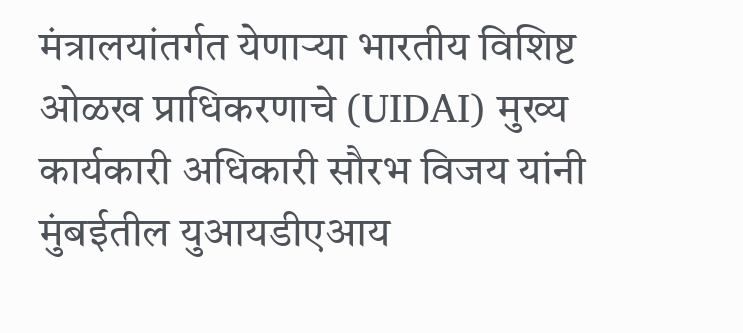मंत्रालयांतर्गत येणाऱ्या भारतीय विशिष्ट ओळख प्राधिकरणाचे (UIDAI) मुख्य कार्यकारी अधिकारी सौरभ विजय यांनी मुंबईतील युआयडीएआय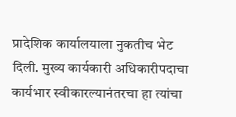प्रादेशिक कार्यालयाला नुकतीच भेट दिली. मुख्य कार्यकारी अधिकारीपदाचा कार्यभार स्वीकारल्यानंतरचा हा त्यांचा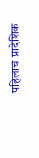पहिलाच प्रादेशिक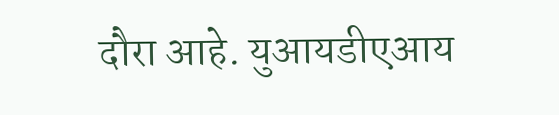दौरा आहे. युआयडीएआय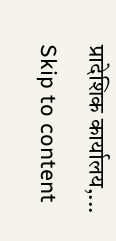प्रादेशिक कार्यालय,...
Skip to content